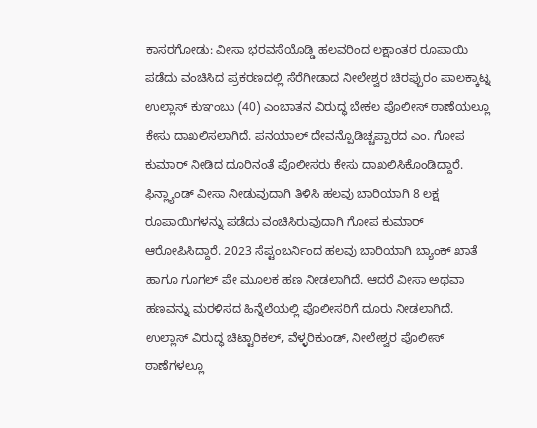ಕಾಸರಗೋಡು: ವೀಸಾ ಭರವಸೆಯೊಡ್ಡಿ ಹಲವರಿಂದ ಲಕ್ಷಾಂತರ ರೂಪಾಯಿ ಪಡೆದು ವಂಚಿಸಿದ ಪ್ರಕರಣದಲ್ಲಿ ಸೆರೆಗೀಡಾದ ನೀಲೇಶ್ವರ ಚಿರಪ್ಪುರಂ ಪಾಲಕ್ಕಾಟ್ನ ಉಲ್ಲಾಸ್ ಕುಞಂಬು (40) ಎಂಬಾತನ ವಿರುದ್ಧ ಬೇಕಲ ಪೊಲೀಸ್ ಠಾಣೆಯಲ್ಲೂ ಕೇಸು ದಾಖಲಿಸಲಾಗಿದೆ. ಪನಯಾಲ್ ದೇವನ್ಪೊಡಿಚ್ಚಪ್ಪಾರದ ಎಂ. ಗೋಪ ಕುಮಾರ್ ನೀಡಿದ ದೂರಿನಂತೆ ಪೊಲೀಸರು ಕೇಸು ದಾಖಲಿಸಿಕೊಂಡಿದ್ದಾರೆ. ಫಿನ್ಲ್ಯಾಂಡ್ ವೀಸಾ ನೀಡುವುದಾಗಿ ತಿಳಿಸಿ ಹಲವು ಬಾರಿಯಾಗಿ 8 ಲಕ್ಷ ರೂಪಾಯಿಗಳನ್ನು ಪಡೆದು ವಂಚಿಸಿರುವುದಾಗಿ ಗೋಪ ಕುಮಾರ್ ಆರೋಪಿಸಿದ್ದಾರೆ. 2023 ಸೆಪ್ಟಂಬರ್ನಿಂದ ಹಲವು ಬಾರಿಯಾಗಿ ಬ್ಯಾಂಕ್ ಖಾತೆ ಹಾಗೂ ಗೂಗಲ್ ಪೇ ಮೂಲಕ ಹಣ ನೀಡಲಾಗಿದೆ. ಆದರೆ ವೀಸಾ ಅಥವಾ ಹಣವನ್ನು ಮರಳಿಸದ ಹಿನ್ನೆಲೆಯಲ್ಲಿ ಪೊಲೀಸರಿಗೆ ದೂರು ನೀಡಲಾಗಿದೆ.
ಉಲ್ಲಾಸ್ ವಿರುದ್ಧ ಚಿಟ್ಟಾರಿಕಲ್, ವೆಳ್ಳರಿಕುಂಡ್, ನೀಲೇಶ್ವರ ಪೊಲೀಸ್ ಠಾಣೆಗಳಲ್ಲೂ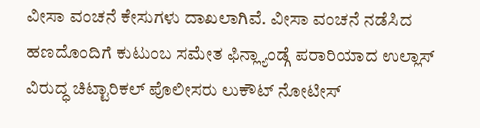ವೀಸಾ ವಂಚನೆ ಕೇಸುಗಳು ದಾಖಲಾಗಿವೆ. ವೀಸಾ ವಂಚನೆ ನಡೆಸಿದ ಹಣದೊಂದಿಗೆ ಕುಟುಂಬ ಸಮೇತ ಫಿನ್ಲ್ಯಾಂಡ್ಗೆ ಪರಾರಿಯಾದ ಉಲ್ಲಾಸ್ ವಿರುದ್ಧ ಚಿಟ್ಟಾರಿಕಲ್ ಪೊಲೀಸರು ಲುಕೌಟ್ ನೋಟೀಸ್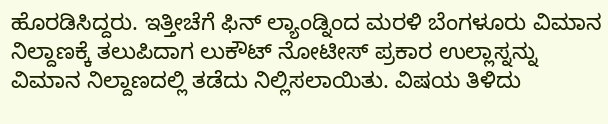ಹೊರಡಿಸಿದ್ದರು. ಇತ್ತೀಚೆಗೆ ಫಿನ್ ಲ್ಯಾಂಡ್ನಿಂದ ಮರಳಿ ಬೆಂಗಳೂರು ವಿಮಾನ ನಿಲ್ದಾಣಕ್ಕೆ ತಲುಪಿದಾಗ ಲುಕೌಟ್ ನೋಟೀಸ್ ಪ್ರಕಾರ ಉಲ್ಲಾಸ್ನನ್ನು ವಿಮಾನ ನಿಲ್ದಾಣದಲ್ಲಿ ತಡೆದು ನಿಲ್ಲಿಸಲಾಯಿತು. ವಿಷಯ ತಿಳಿದು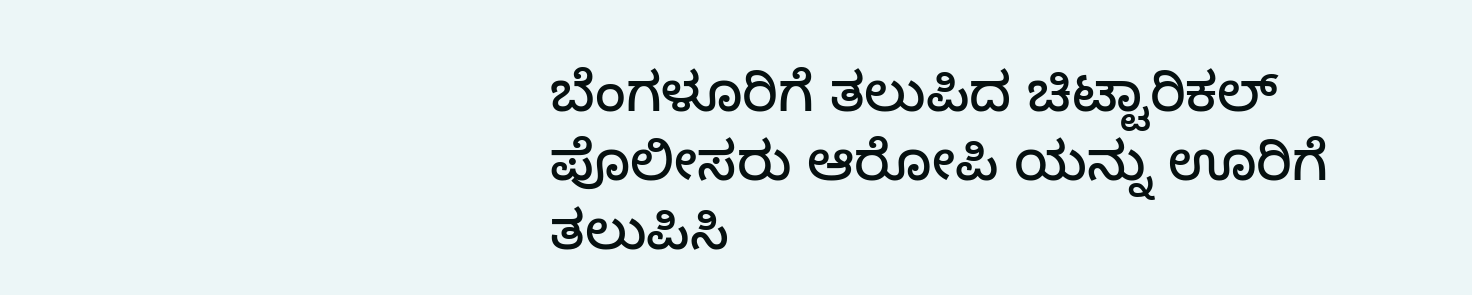ಬೆಂಗಳೂರಿಗೆ ತಲುಪಿದ ಚಿಟ್ಟಾರಿಕಲ್ ಪೊಲೀಸರು ಆರೋಪಿ ಯನ್ನು ಊರಿಗೆ ತಲುಪಿಸಿ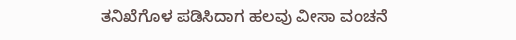ತನಿಖೆಗೊಳ ಪಡಿಸಿದಾಗ ಹಲವು ವೀಸಾ ವಂಚನೆ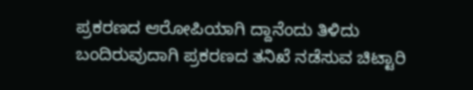ಪ್ರಕರಣದ ಆರೋಪಿಯಾಗಿ ದ್ದಾನೆಂದು ತಿಳಿದು ಬಂದಿರುವುದಾಗಿ ಪ್ರಕರಣದ ತನಿಖೆ ನಡೆಸುವ ಚಿಟ್ಟಾರಿ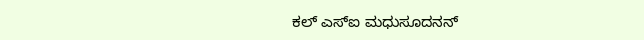ಕಲ್ ಎಸ್ಐ ಮಧುಸೂದನನ್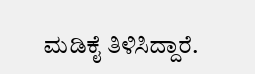ಮಡಿಕೈ ತಿಳಿಸಿದ್ದಾರೆ.